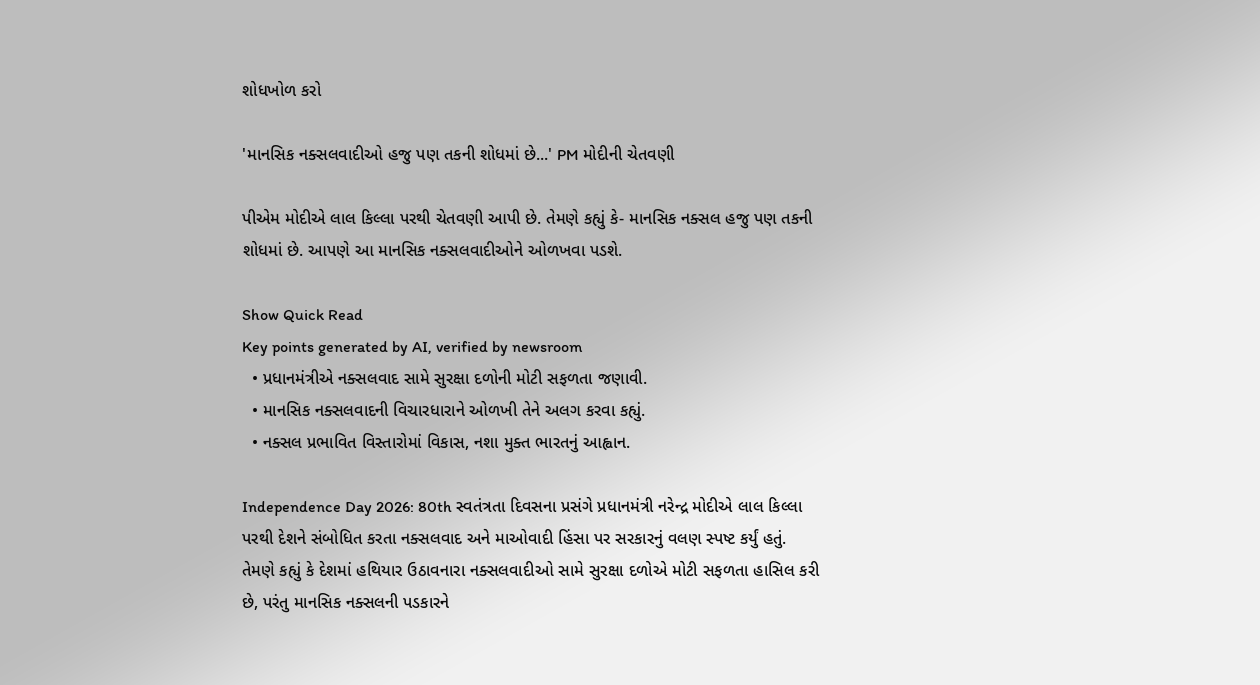શોધખોળ કરો

'માનસિક નક્સલવાદીઓ હજુ પણ તકની શોધમાં છે...' PM મોદીની ચેતવણી

પીએમ મોદીએ લાલ કિલ્લા પરથી ચેતવણી આપી છે. તેમણે કહ્યું કે- માનસિક નક્સલ હજુ પણ તકની શોધમાં છે. આપણે આ માનસિક નક્સલવાદીઓને ઓળખવા પડશે.

Show Quick Read
Key points generated by AI, verified by newsroom
  • પ્રધાનમંત્રીએ નક્સલવાદ સામે સુરક્ષા દળોની મોટી સફળતા જણાવી.
  • માનસિક નક્સલવાદની વિચારધારાને ઓળખી તેને અલગ કરવા કહ્યું.
  • નક્સલ પ્રભાવિત વિસ્તારોમાં વિકાસ, નશા મુક્ત ભારતનું આહ્વાન.

Independence Day 2026: 80th સ્વતંત્રતા દિવસના પ્રસંગે પ્રધાનમંત્રી નરેન્દ્ર મોદીએ લાલ કિલ્લા પરથી દેશને સંબોધિત કરતા નક્સલવાદ અને માઓવાદી હિંસા પર સરકારનું વલણ સ્પષ્ટ કર્યું હતું. તેમણે કહ્યું કે દેશમાં હથિયાર ઉઠાવનારા નક્સલવાદીઓ સામે સુરક્ષા દળોએ મોટી સફળતા હાસિલ કરી છે, પરંતુ માનસિક નક્સલની પડકારને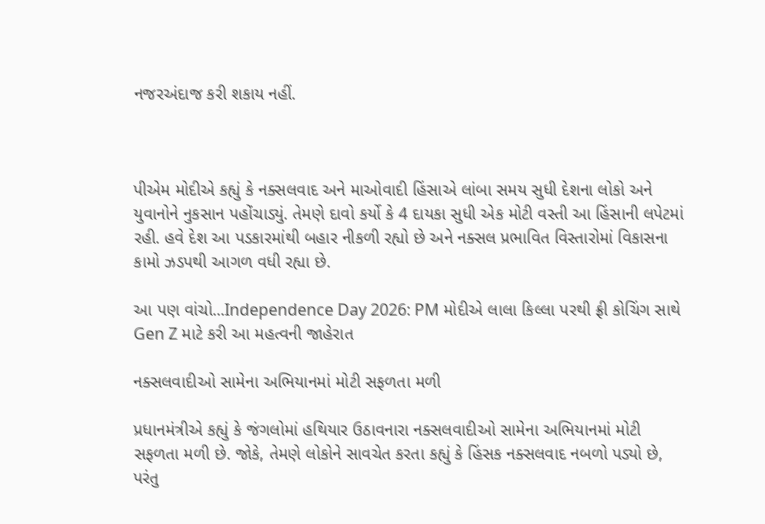નજરઅંદાજ કરી શકાય નહીં.



પીએમ મોદીએ કહ્યું કે નક્સલવાદ અને માઓવાદી હિંસાએ લાંબા સમય સુધી દેશના લોકો અને યુવાનોને નુકસાન પહોંચાડ્યું. તેમણે દાવો કર્યો કે 4 દાયકા સુધી એક મોટી વસ્તી આ હિંસાની લપેટમાં રહી. હવે દેશ આ પડકારમાંથી બહાર નીકળી રહ્યો છે અને નક્સલ પ્રભાવિત વિસ્તારોમાં વિકાસના કામો ઝડપથી આગળ વધી રહ્યા છે.

આ પણ વાંચો...Independence Day 2026: PM મોદીએ લાલા કિલ્લા પરથી ફ્રી કોચિંગ સાથે Gen Z માટે કરી આ મહત્વની જાહેરાત

નક્સલવાદીઓ સામેના અભિયાનમાં મોટી સફળતા મળી

પ્રધાનમંત્રીએ કહ્યું કે જંગલોમાં હથિયાર ઉઠાવનારા નક્સલવાદીઓ સામેના અભિયાનમાં મોટી સફળતા મળી છે. જોકે, તેમણે લોકોને સાવચેત કરતા કહ્યું કે હિંસક નક્સલવાદ નબળો પડ્યો છે, પરંતુ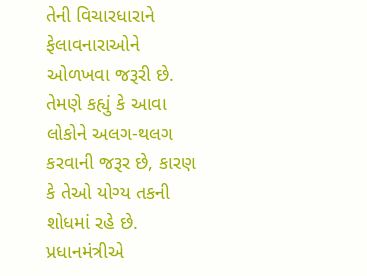તેની વિચારધારાને ફેલાવનારાઓને ઓળખવા જરૂરી છે. તેમણે કહ્યું કે આવા લોકોને અલગ-થલગ કરવાની જરૂર છે, કારણ કે તેઓ યોગ્ય તકની શોધમાં રહે છે. પ્રધાનમંત્રીએ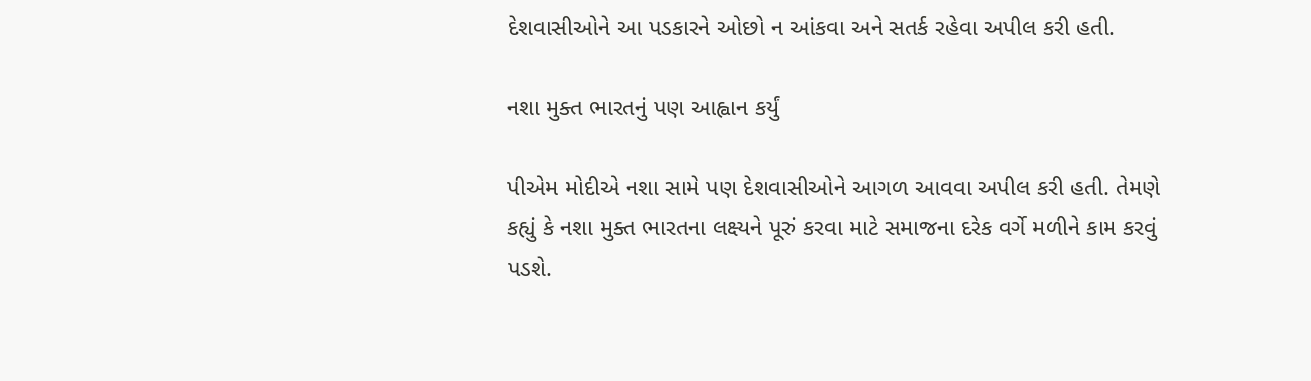દેશવાસીઓને આ પડકારને ઓછો ન આંકવા અને સતર્ક રહેવા અપીલ કરી હતી.

નશા મુક્ત ભારતનું પણ આહ્વાન કર્યું

પીએમ મોદીએ નશા સામે પણ દેશવાસીઓને આગળ આવવા અપીલ કરી હતી. તેમણે કહ્યું કે નશા મુક્ત ભારતના લક્ષ્યને પૂરું કરવા માટે સમાજના દરેક વર્ગે મળીને કામ કરવું પડશે.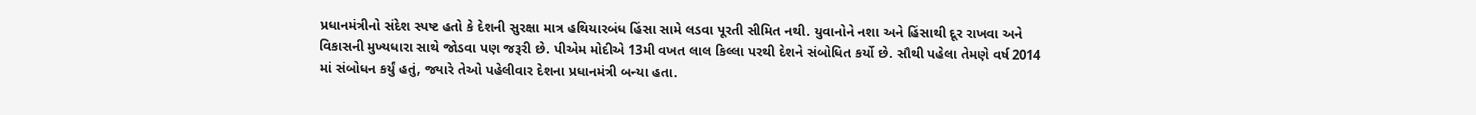પ્રધાનમંત્રીનો સંદેશ સ્પષ્ટ હતો કે દેશની સુરક્ષા માત્ર હથિયારબંધ હિંસા સામે લડવા પૂરતી સીમિત નથી. યુવાનોને નશા અને હિંસાથી દૂર રાખવા અને વિકાસની મુખ્યધારા સાથે જોડવા પણ જરૂરી છે. પીએમ મોદીએ 13મી વખત લાલ કિલ્લા પરથી દેશને સંબોધિત કર્યો છે. સૌથી પહેલા તેમણે વર્ષ 2014 માં સંબોધન કર્યું હતું, જ્યારે તેઓ પહેલીવાર દેશના પ્રધાનમંત્રી બન્યા હતા.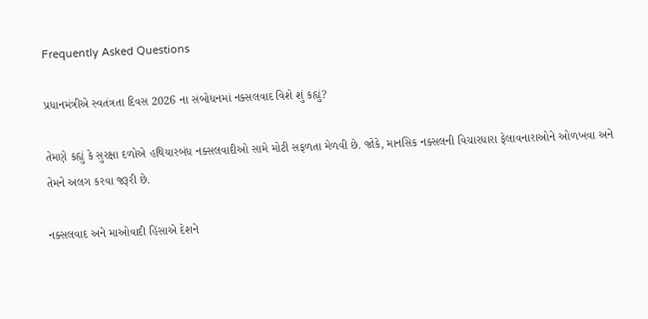Frequently Asked Questions

પ્રધાનમંત્રીએ સ્વતંત્રતા દિવસ 2026 ના સંબોધનમાં નક્સલવાદ વિશે શું કહ્યું?

તેમણે કહ્યું કે સુરક્ષા દળોએ હથિયારબંધ નક્સલવાદીઓ સામે મોટી સફળતા મેળવી છે. જોકે, માનસિક નક્સલની વિચારધારા ફેલાવનારાઓને ઓળખવા અને તેમને અલગ કરવા જરૂરી છે.

નક્સલવાદ અને માઓવાદી હિંસાએ દેશને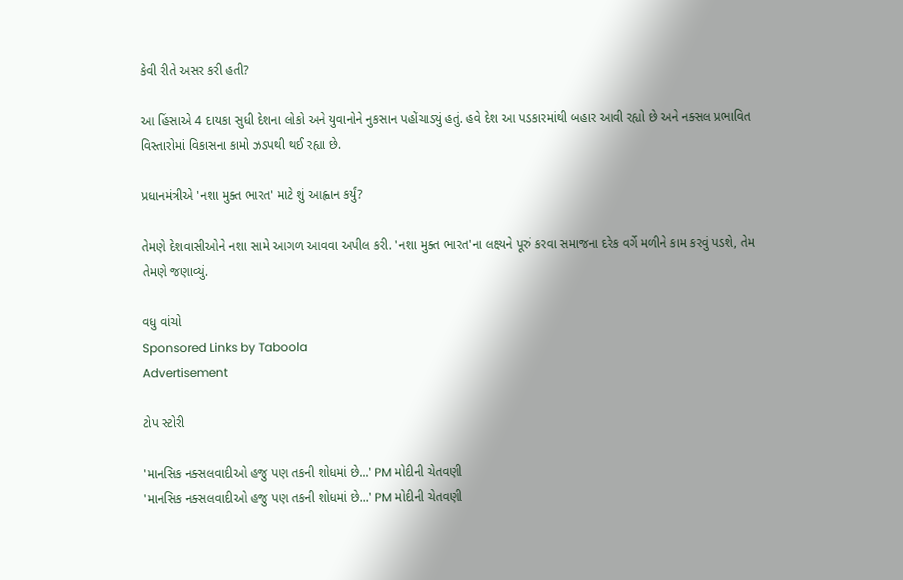કેવી રીતે અસર કરી હતી?

આ હિંસાએ 4 દાયકા સુધી દેશના લોકો અને યુવાનોને નુકસાન પહોંચાડ્યું હતું. હવે દેશ આ પડકારમાંથી બહાર આવી રહ્યો છે અને નક્સલ પ્રભાવિત વિસ્તારોમાં વિકાસના કામો ઝડપથી થઈ રહ્યા છે.

પ્રધાનમંત્રીએ 'નશા મુક્ત ભારત' માટે શું આહ્વાન કર્યું?

તેમણે દેશવાસીઓને નશા સામે આગળ આવવા અપીલ કરી. 'નશા મુક્ત ભારત'ના લક્ષ્યને પૂરું કરવા સમાજના દરેક વર્ગે મળીને કામ કરવું પડશે, તેમ તેમણે જણાવ્યું.

વધુ વાંચો
Sponsored Links by Taboola
Advertisement

ટોપ સ્ટોરી

'માનસિક નક્સલવાદીઓ હજુ પણ તકની શોધમાં છે...' PM મોદીની ચેતવણી
'માનસિક નક્સલવાદીઓ હજુ પણ તકની શોધમાં છે...' PM મોદીની ચેતવણી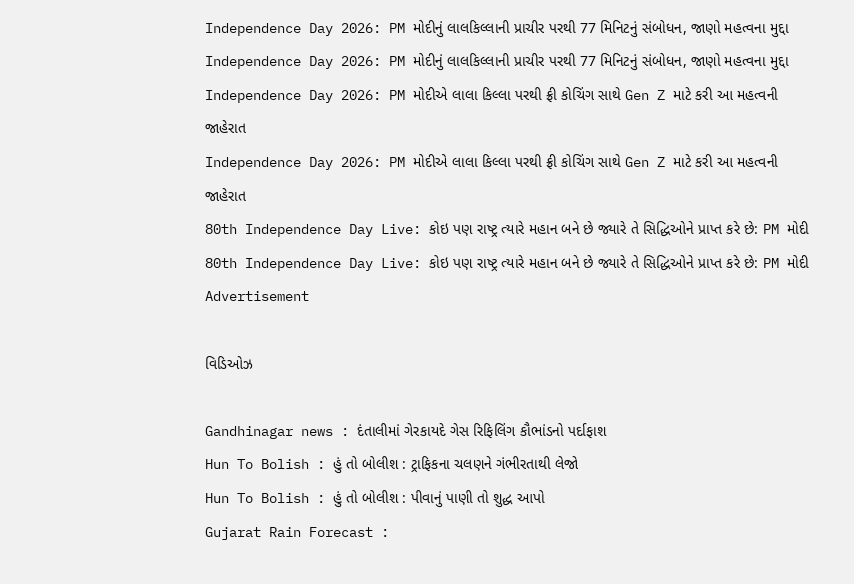Independence Day 2026: PM મોદીનું લાલકિલ્લાની પ્રાચીર પરથી 77 મિનિટનું સંબોધન, જાણો મહત્વના મુદ્દા
Independence Day 2026: PM મોદીનું લાલકિલ્લાની પ્રાચીર પરથી 77 મિનિટનું સંબોધન, જાણો મહત્વના મુદ્દા
Independence Day 2026: PM મોદીએ લાલા કિલ્લા પરથી ફ્રી કોચિંગ સાથે Gen Z માટે કરી આ મહત્વની જાહેરાત
Independence Day 2026: PM મોદીએ લાલા કિલ્લા પરથી ફ્રી કોચિંગ સાથે Gen Z માટે કરી આ મહત્વની જાહેરાત
80th Independence Day Live: કોઇ પણ રાષ્ટ્ર ત્યારે મહાન બને છે જ્યારે તે સિદ્ધિઓને પ્રાપ્ત કરે છે: PM મોદી
80th Independence Day Live: કોઇ પણ રાષ્ટ્ર ત્યારે મહાન બને છે જ્યારે તે સિદ્ધિઓને પ્રાપ્ત કરે છે: PM મોદી
Advertisement

વિડિઓઝ

Gandhinagar news : દંતાલીમાં ગેરકાયદે ગેસ રિફિલિંગ કૌભાંડનો પર્દાફાશ
Hun To Bolish : હું તો બોલીશ : ટ્રાફિકના ચલણને ગંભીરતાથી લેજો
Hun To Bolish : હું તો બોલીશ : પીવાનું પાણી તો શુદ્ધ આપો
Gujarat Rain Forecast :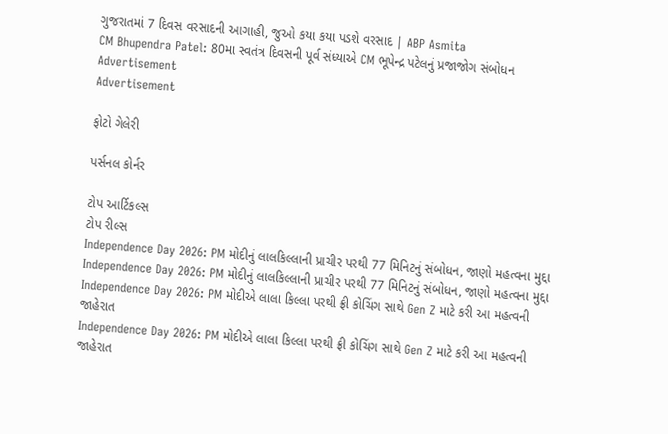ગુજરાતમાં 7 દિવસ વરસાદની આગાહી, જુઓ કયા કયા પડશે વરસાદ | ABP Asmita
CM Bhupendra Patel: 80મા સ્વતંત્ર દિવસની પૂર્વ સંધ્યાએ CM ભૂપેન્દ્ર પટેલનું પ્રજાજોગ સંબોધન
Advertisement
Advertisement

ફોટો ગેલેરી

પર્સનલ કોર્નર

ટોપ આર્ટિકલ્સ
ટોપ રીલ્સ
Independence Day 2026: PM મોદીનું લાલકિલ્લાની પ્રાચીર પરથી 77 મિનિટનું સંબોધન, જાણો મહત્વના મુદ્દા
Independence Day 2026: PM મોદીનું લાલકિલ્લાની પ્રાચીર પરથી 77 મિનિટનું સંબોધન, જાણો મહત્વના મુદ્દા
Independence Day 2026: PM મોદીએ લાલા કિલ્લા પરથી ફ્રી કોચિંગ સાથે Gen Z માટે કરી આ મહત્વની જાહેરાત
Independence Day 2026: PM મોદીએ લાલા કિલ્લા પરથી ફ્રી કોચિંગ સાથે Gen Z માટે કરી આ મહત્વની જાહેરાત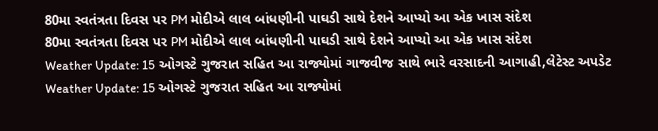80મા સ્વતંત્રતા દિવસ પર PM મોદીએ લાલ બાંધણીની પાઘડી સાથે દેશને આપ્યો આ એક ખાસ સંદેશ
80મા સ્વતંત્રતા દિવસ પર PM મોદીએ લાલ બાંધણીની પાઘડી સાથે દેશને આપ્યો આ એક ખાસ સંદેશ
Weather Update: 15 ઓગસ્ટે ગુજરાત સહિત આ રાજ્યોમાં ગાજવીજ સાથે ભારે વરસાદની આગાહી,લેટેસ્ટ અપડેટ
Weather Update: 15 ઓગસ્ટે ગુજરાત સહિત આ રાજ્યોમાં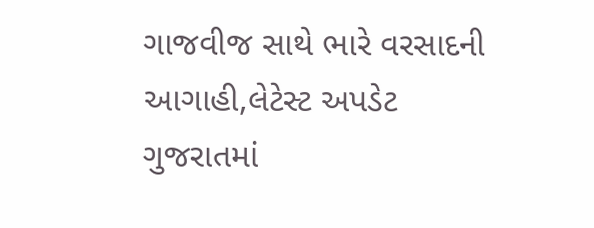ગાજવીજ સાથે ભારે વરસાદની આગાહી,લેટેસ્ટ અપડેટ
ગુજરાતમાં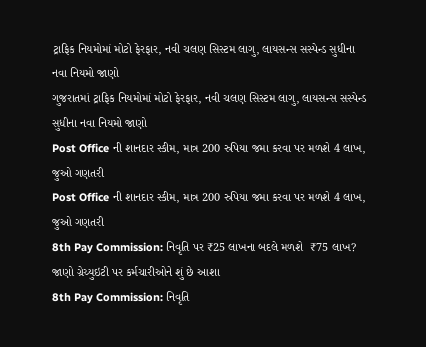ટ્રાફિક નિયમોમાં મોટો ફેરફાર, નવી ચલણ સિસ્ટમ લાગુ, લાયસન્સ સસ્પેન્ડ સુધીના નવા નિયમો જાણો
ગુજરાતમાં ટ્રાફિક નિયમોમાં મોટો ફેરફાર, નવી ચલણ સિસ્ટમ લાગુ, લાયસન્સ સસ્પેન્ડ સુધીના નવા નિયમો જાણો
Post Office ની શાનદાર સ્કીમ, માત્ર 200 રુપિયા જમા કરવા પર મળશે 4 લાખ, જુઓ ગણતરી
Post Office ની શાનદાર સ્કીમ, માત્ર 200 રુપિયા જમા કરવા પર મળશે 4 લાખ, જુઓ ગણતરી
8th Pay Commission: નિવૃતિ પર ₹25 લાખના બદલે મળશે  ₹75 લાખ? જાણો ગ્રેચ્યુઇટી પર કર્મચારીઓને શું છે આશા
8th Pay Commission: નિવૃતિ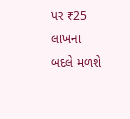પર ₹25 લાખના બદલે મળશે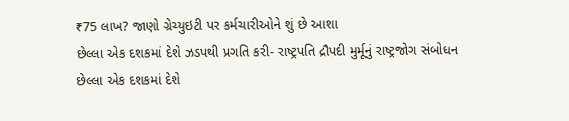₹75 લાખ? જાણો ગ્રેચ્યુઇટી પર કર્મચારીઓને શું છે આશા
છેલ્લા એક દશકમાં દેશે ઝડપથી પ્રગતિ કરી- રાષ્ટ્રપતિ દ્રૌપદી મુર્મૂનું રાષ્ટ્રજોગ સંબોધન
છેલ્લા એક દશકમાં દેશે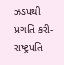ઝડપથી પ્રગતિ કરી- રાષ્ટ્રપતિ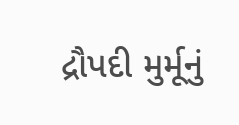દ્રૌપદી મુર્મૂનું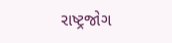રાષ્ટ્રજોગ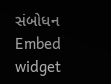સંબોધન
Embed widget